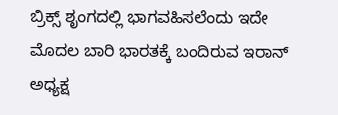ಬ್ರಿಕ್ಸ್‌ ಶೃಂಗದಲ್ಲಿ ಭಾಗವಹಿಸಲೆಂದು ಇದೇ ಮೊದಲ ಬಾರಿ ಭಾರತಕ್ಕೆ ಬಂದಿರುವ ಇರಾನ್‌ ಅಧ್ಯಕ್ಷ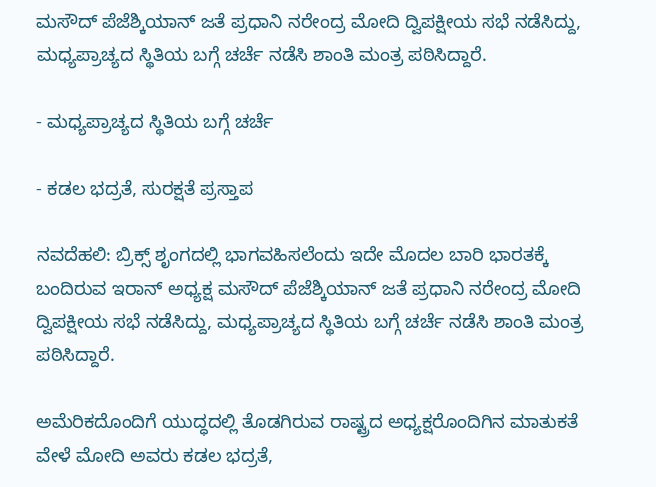ಮಸೌದ್‌ ಪೆಜೆಶ್ಕಿಯಾನ್‌ ಜತೆ ಪ್ರಧಾನಿ ನರೇಂದ್ರ ಮೋದಿ ದ್ವಿಪಕ್ಷೀಯ ಸಭೆ ನಡೆಸಿದ್ದು, ಮಧ್ಯಪ್ರಾಚ್ಯದ ಸ್ಥಿತಿಯ ಬಗ್ಗೆ ಚರ್ಚೆ ನಡೆಸಿ ಶಾಂತಿ ಮಂತ್ರ ಪಠಿಸಿದ್ದಾರೆ.

- ಮಧ್ಯಪ್ರಾಚ್ಯದ ಸ್ಥಿತಿಯ ಬಗ್ಗೆ ಚರ್ಚೆ

- ಕಡಲ ಭದ್ರತೆ, ಸುರಕ್ಷತೆ ಪ್ರಸ್ತಾಪ

ನವದೆಹಲಿ: ಬ್ರಿಕ್ಸ್‌ ಶೃಂಗದಲ್ಲಿ ಭಾಗವಹಿಸಲೆಂದು ಇದೇ ಮೊದಲ ಬಾರಿ ಭಾರತಕ್ಕೆ ಬಂದಿರುವ ಇರಾನ್‌ ಅಧ್ಯಕ್ಷ ಮಸೌದ್‌ ಪೆಜೆಶ್ಕಿಯಾನ್‌ ಜತೆ ಪ್ರಧಾನಿ ನರೇಂದ್ರ ಮೋದಿ ದ್ವಿಪಕ್ಷೀಯ ಸಭೆ ನಡೆಸಿದ್ದು, ಮಧ್ಯಪ್ರಾಚ್ಯದ ಸ್ಥಿತಿಯ ಬಗ್ಗೆ ಚರ್ಚೆ ನಡೆಸಿ ಶಾಂತಿ ಮಂತ್ರ ಪಠಿಸಿದ್ದಾರೆ.

ಅಮೆರಿಕದೊಂದಿಗೆ ಯುದ್ಧದಲ್ಲಿ ತೊಡಗಿರುವ ರಾಷ್ಟ್ರದ ಅಧ್ಯಕ್ಷರೊಂದಿಗಿನ ಮಾತುಕತೆ ವೇಳೆ ಮೋದಿ ಅವರು ಕಡಲ ಭದ್ರತೆ,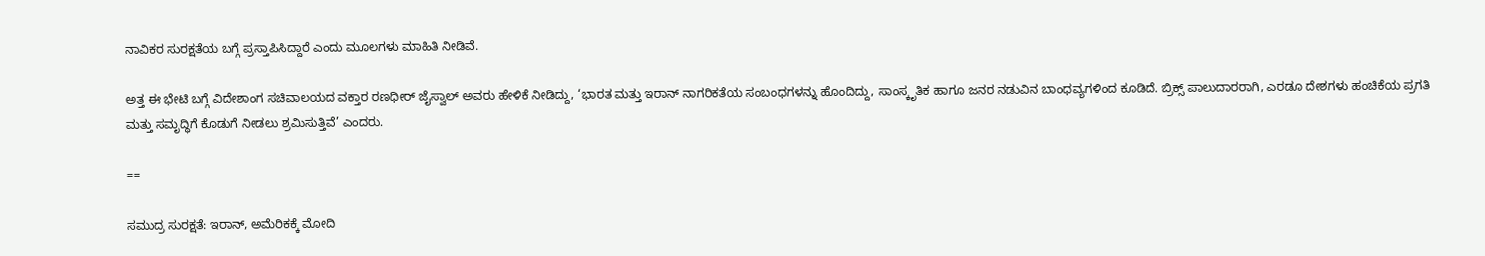ನಾವಿಕರ ಸುರಕ್ಷತೆಯ ಬಗ್ಗೆ ಪ್ರಸ್ತಾಪಿಸಿದ್ದಾರೆ ಎಂದು ಮೂಲಗಳು ಮಾಹಿತಿ ನೀಡಿವೆ.

ಅತ್ತ ಈ ಭೇಟಿ ಬಗ್ಗೆ ವಿದೇಶಾಂಗ ಸಚಿವಾಲಯದ ವಕ್ತಾರ ರಣಧೀರ್‌ ಜೈಸ್ವಾಲ್‌ ಅವರು ಹೇಳಿಕೆ ನೀಡಿದ್ದು, ‘ಭಾರತ ಮತ್ತು ಇರಾನ್ ನಾಗರಿಕತೆಯ ಸಂಬಂಧಗಳನ್ನು ಹೊಂದಿದ್ದು, ಸಾಂಸ್ಕೃತಿಕ ಹಾಗೂ ಜನರ ನಡುವಿನ ಬಾಂಧವ್ಯಗಳಿಂದ ಕೂಡಿದೆ. ಬ್ರಿಕ್ಸ್ ಪಾಲುದಾರರಾಗಿ, ಎರಡೂ ದೇಶಗಳು ಹಂಚಿಕೆಯ ಪ್ರಗತಿ ಮತ್ತು ಸಮೃದ್ಧಿಗೆ ಕೊಡುಗೆ ನೀಡಲು ಶ್ರಮಿಸುತ್ತಿವೆ’ ಎಂದರು.

==

ಸಮುದ್ರ ಸುರಕ್ಷತೆ: ಇರಾನ್‌, ಅಮೆರಿಕಕ್ಕೆ ಮೋದಿ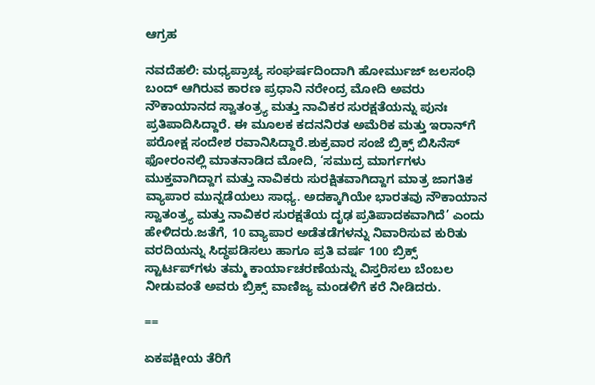ಆಗ್ರಹ

ನವದೆಹಲಿ: ಮಧ್ಯಪ್ರಾಚ್ಯ ಸಂಘರ್ಷದಿಂದಾಗಿ ಹೋರ್ಮುಜ್‌ ಜಲಸಂಧಿ ಬಂದ್ ಆಗಿರುವ ಕಾರಣ ಪ್ರಧಾನಿ ನರೇಂದ್ರ ಮೋದಿ ಅವರು ನೌಕಾಯಾನದ ಸ್ವಾತಂತ್ರ್ಯ ಮತ್ತು ನಾವಿಕರ ಸುರಕ್ಷತೆಯನ್ನು ಪುನಃ ಪ್ರತಿಪಾದಿಸಿದ್ದಾರೆ. ಈ ಮೂಲಕ ಕದನನಿರತ ಅಮೆರಿಕ ಮತ್ತು ಇರಾನ್‌ಗೆ ಪರೋಕ್ಷ ಸಂದೇಶ ರವಾನಿಸಿದ್ದಾರೆ.ಶುಕ್ರವಾರ ಸಂಜೆ ಬ್ರಿಕ್ಸ್‌ ಬಿಸಿನೆಸ್‌ ಫೋರಂನಲ್ಲಿ ಮಾತನಾಡಿದ ಮೋದಿ, ‘ಸಮುದ್ರ ಮಾರ್ಗಗಳು ಮುಕ್ತವಾಗಿದ್ದಾಗ ಮತ್ತು ನಾವಿಕರು ಸುರಕ್ಷಿತವಾಗಿದ್ದಾಗ ಮಾತ್ರ ಜಾಗತಿಕ ವ್ಯಾಪಾರ ಮುನ್ನಡೆಯಲು ಸಾಧ್ಯ. ಅದಕ್ಕಾಗಿಯೇ ಭಾರತವು ನೌಕಾಯಾನ ಸ್ವಾತಂತ್ರ್ಯ ಮತ್ತು ನಾವಿಕರ ಸುರಕ್ಷತೆಯ ದೃಢ ಪ್ರತಿಪಾದಕವಾಗಿದೆ’ ಎಂದು ಹೇಳಿದರು.ಜತೆಗೆ, 10 ವ್ಯಾಪಾರ ಅಡೆತಡೆಗಳನ್ನು ನಿವಾರಿಸುವ ಕುರಿತು ವರದಿಯನ್ನು ಸಿದ್ಧಪಡಿಸಲು ಹಾಗೂ ಪ್ರತಿ ವರ್ಷ 100 ಬ್ರಿಕ್ಸ್ ಸ್ಟಾರ್ಟಪ್‌ಗಳು ತಮ್ಮ ಕಾರ್ಯಾಚರಣೆಯನ್ನು ವಿಸ್ತರಿಸಲು ಬೆಂಬಲ ನೀಡುವಂತೆ ಅವರು ಬ್ರಿಕ್ಸ್ ವಾಣಿಜ್ಯ ಮಂಡಳಿಗೆ ಕರೆ ನೀಡಿದರು.

==

ಏಕಪಕ್ಷೀಯ ತೆರಿಗೆ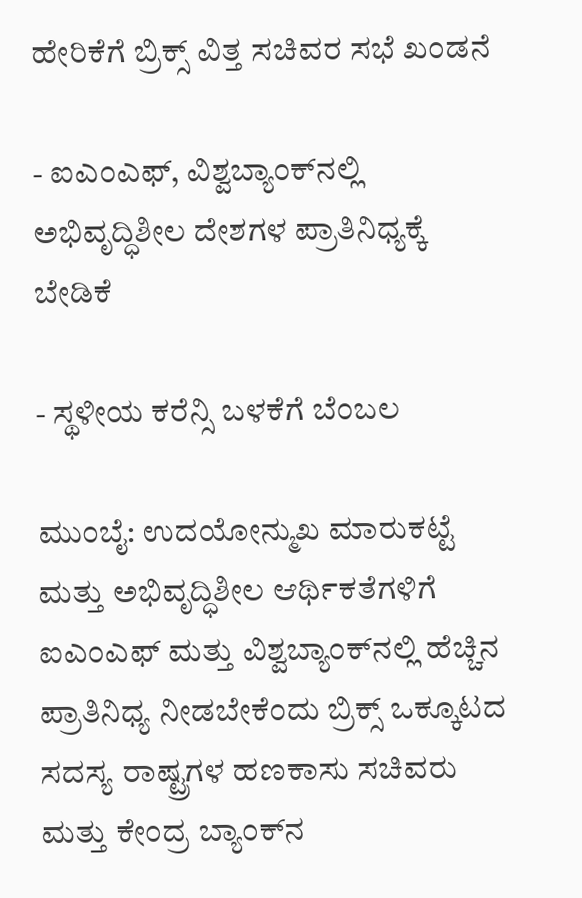ಹೇರಿಕೆಗೆ ಬ್ರಿಕ್ಸ್‌ ವಿತ್ತ ಸಚಿವರ ಸಭೆ ಖಂಡನೆ

- ಐಎಂಎಫ್, ವಿಶ್ವಬ್ಯಾಂಕ್‌ನಲ್ಲಿ ಅಭಿವೃದ್ಧಿಶೀಲ ದೇಶಗಳ ಪ್ರಾತಿನಿಧ್ಯಕ್ಕೆ ಬೇಡಿಕೆ

- ಸ್ಥಳೀಯ ಕರೆನ್ಸಿ ಬಳಕೆಗೆ ಬೆಂಬಲ

ಮುಂಬೈ: ಉದಯೋನ್ಮುಖ ಮಾರುಕಟ್ಟೆ ಮತ್ತು ಅಭಿವೃದ್ಧಿಶೀಲ ಆರ್ಥಿಕತೆಗಳಿಗೆ ಐಎಂಎಫ್‌ ಮತ್ತು ವಿಶ್ವಬ್ಯಾಂಕ್‌ನಲ್ಲಿ ಹೆಚ್ಚಿನ ಪ್ರಾತಿನಿಧ್ಯ ನೀಡಬೇಕೆಂದು ಬ್ರಿಕ್ಸ್‌ ಒಕ್ಕೂಟದ ಸದಸ್ಯ ರಾಷ್ಟ್ರಗಳ ಹಣಕಾಸು ಸಚಿವರು ಮತ್ತು ಕೇಂದ್ರ ಬ್ಯಾಂಕ್‌ನ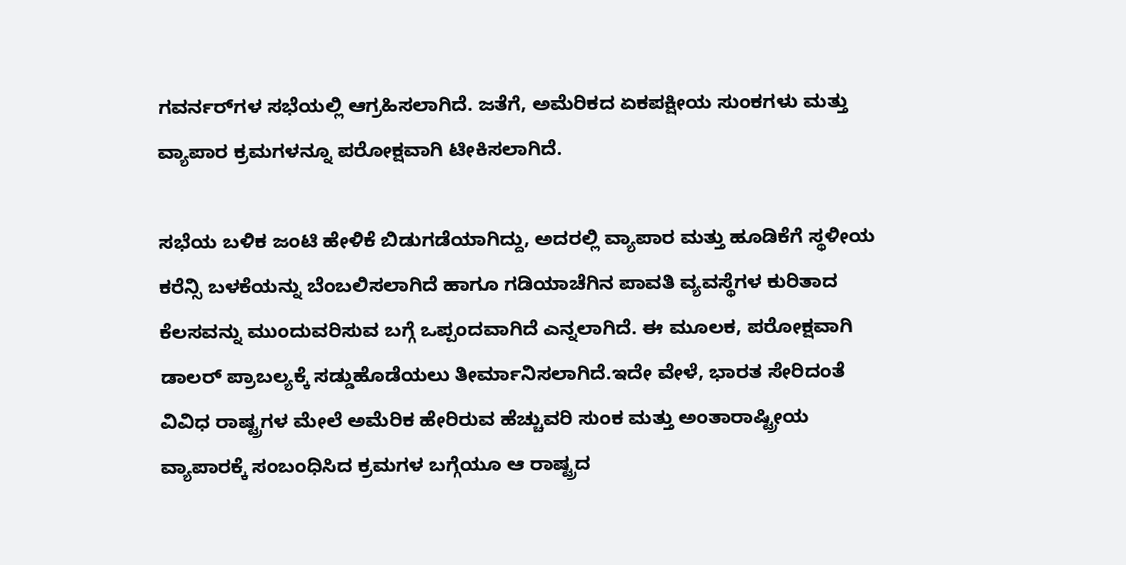ಗವರ್ನರ್‌ಗಳ ಸಭೆಯಲ್ಲಿ ಆಗ್ರಹಿಸಲಾಗಿದೆ. ಜತೆಗೆ, ಅಮೆರಿಕದ ಏಕಪಕ್ಷೀಯ ಸುಂಕಗಳು ಮತ್ತು ವ್ಯಾಪಾರ ಕ್ರಮಗಳನ್ನೂ ಪರೋಕ್ಷವಾಗಿ ಟೀಕಿಸಲಾಗಿದೆ.

ಸಭೆಯ ಬಳಿಕ ಜಂಟಿ ಹೇಳಿಕೆ ಬಿಡುಗಡೆಯಾಗಿದ್ದು, ಅದರಲ್ಲಿ ವ್ಯಾಪಾರ ಮತ್ತು ಹೂಡಿಕೆಗೆ ಸ್ಥಳೀಯ ಕರೆನ್ಸಿ ಬಳಕೆಯನ್ನು ಬೆಂಬಲಿಸಲಾಗಿದೆ ಹಾಗೂ ಗಡಿಯಾಚೆಗಿನ ಪಾವತಿ ವ್ಯವಸ್ಥೆಗಳ ಕುರಿತಾದ ಕೆಲಸವನ್ನು ಮುಂದುವರಿಸುವ ಬಗ್ಗೆ ಒಪ್ಪಂದವಾಗಿದೆ ಎನ್ನಲಾಗಿದೆ. ಈ ಮೂಲಕ, ಪರೋಕ್ಷವಾಗಿ ಡಾಲರ್‌ ಪ್ರಾಬಲ್ಯಕ್ಕೆ ಸಡ್ಡುಹೊಡೆಯಲು ತೀರ್ಮಾನಿಸಲಾಗಿದೆ.ಇದೇ ವೇಳೆ, ಭಾರತ ಸೇರಿದಂತೆ ವಿವಿಧ ರಾಷ್ಟ್ರಗಳ ಮೇಲೆ ಅಮೆರಿಕ ಹೇರಿರುವ ಹೆಚ್ಚುವರಿ ಸುಂಕ ಮತ್ತು ಅಂತಾರಾಷ್ಟ್ರೀಯ ವ್ಯಾಪಾರಕ್ಕೆ ಸಂಬಂಧಿಸಿದ ಕ್ರಮಗಳ ಬಗ್ಗೆಯೂ ಆ ರಾಷ್ಟ್ರದ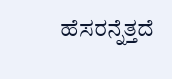ಹೆಸರನ್ನೆತ್ತದೆ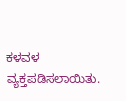ಕಳವಳ ವ್ಯಕ್ತಪಡಿಸಲಾಯಿತು.